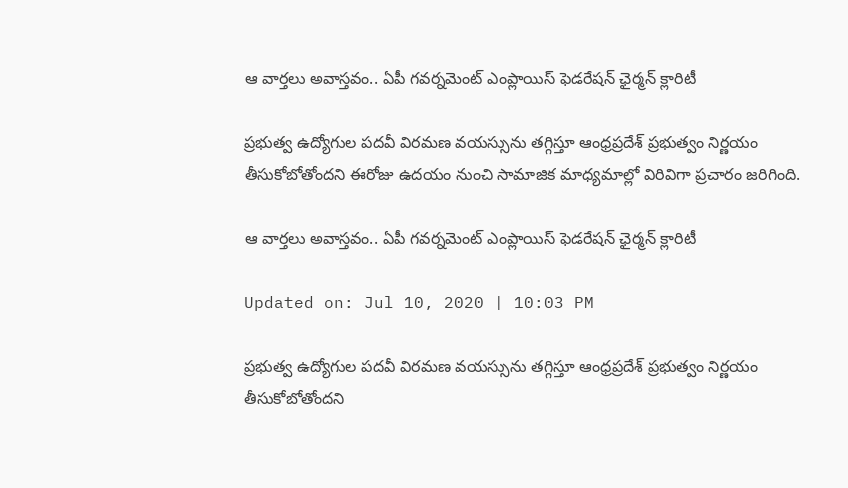ఆ వార్తలు అవాస్తవం.. ఏపీ గవర్నమెంట్ ఎంప్లాయిస్ ఫెడరేషన్ ఛైర్మన్ క్లారిటీ

ప్రభుత్వ ఉద్యోగుల పదవీ విరమణ వయస్సును తగ్గిస్తూ ఆంధ్రప్రదేశ్ ప్రభుత్వం నిర్ణయం తీసుకోబోతోందని ఈరోజు ఉదయం నుంచి సామాజిక మాధ్యమాల్లో విరివిగా ప్రచారం జరిగింది.

ఆ వార్తలు అవాస్తవం.. ఏపీ గవర్నమెంట్ ఎంప్లాయిస్ ఫెడరేషన్ ఛైర్మన్ క్లారిటీ

Updated on: Jul 10, 2020 | 10:03 PM

ప్రభుత్వ ఉద్యోగుల పదవీ విరమణ వయస్సును తగ్గిస్తూ ఆంధ్రప్రదేశ్ ప్రభుత్వం నిర్ణయం తీసుకోబోతోందని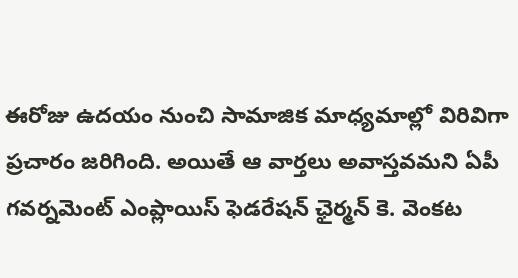ఈరోజు ఉదయం నుంచి సామాజిక మాధ్యమాల్లో విరివిగా ప్రచారం జరిగింది. అయితే ఆ వార్తలు అవాస్తవమని ఏపీ గవర్నమెంట్ ఎంప్లాయిస్ ఫెడరేషన్ ఛైర్మన్‌ కె. వెంకట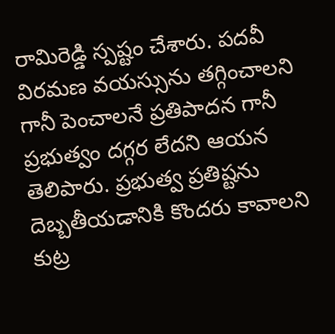రామిరెడ్డి స్పష్టం చేశారు. పదవీ విరమణ వయస్సును తగ్గించాలని గానీ పెంచాలనే ప్రతిపాదన గానీ ప్రభుత్వం దగ్గర లేదని ఆయన తెలిపారు. ప్రభుత్వ ప్రతిష్టను దెబ్బతీయడానికి కొందరు కావాలని కుట్ర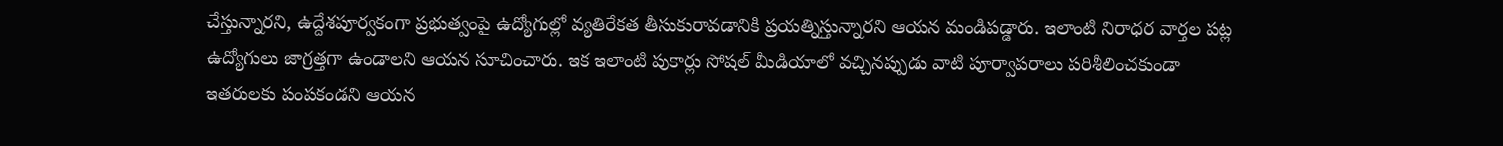చేస్తున్నారని, ఉద్దేశపూర్వకంగా ప్రభుత్వంపై ఉద్యోగుల్లో వ్యతిరేకత తీసుకురావడానికి ప్రయత్నిస్తున్నారని ఆయన మండిపడ్డారు. ఇలాంటి నిరాధర వార్తల పట్ల ఉద్యోగులు జాగ్రత్తగా ఉండాలని ఆయన సూచించారు. ఇక ఇలాంటి పుకార్లు సోషల్ మీడియాలో వచ్చినప్పుడు వాటి పూర్వాపరాలు పరిశీలించకుండా ఇతరులకు పంపకండని ఆయన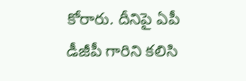కోరారు. దీనిపై ఏపీ డీజీపీ గారిని కలిసి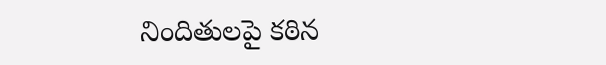నిందితులపై కఠిన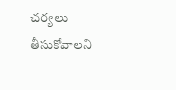చర్యలు తీసుకోవాలని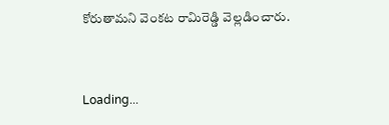కోరుతామని వెంకట రామిరెడ్డి వెల్లడించారు.



Loading...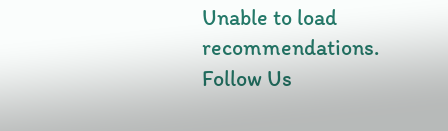Unable to load recommendations.
Follow Us